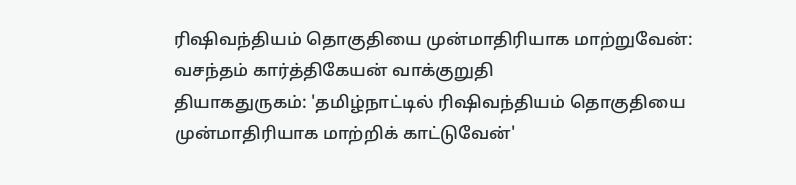ரிஷிவந்தியம் தொகுதியை முன்மாதிரியாக மாற்றுவேன்: வசந்தம் கார்த்திகேயன் வாக்குறுதி
தியாகதுருகம்: 'தமிழ்நாட்டில் ரிஷிவந்தியம் தொகுதியை முன்மாதிரியாக மாற்றிக் காட்டுவேன்'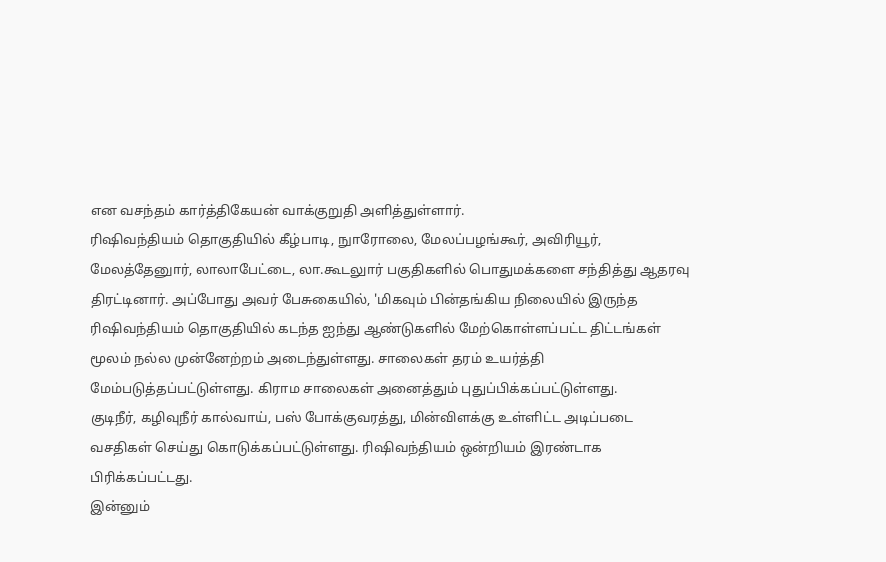என வசந்தம் கார்த்திகேயன் வாக்குறுதி அளித்துள்ளார்.
ரிஷிவந்தியம் தொகுதியில் கீழ்பாடி, நுாரோலை, மேலப்பழங்கூர், அவிரியூர், மேலத்தேனுார், லாலாபேட்டை, லா.கூடலுார் பகுதிகளில் பொதுமக்களை சந்தித்து ஆதரவு திரட்டினார். அப்போது அவர் பேசுகையில், 'மிகவும் பின்தங்கிய நிலையில் இருந்த ரிஷிவந்தியம் தொகுதியில் கடந்த ஐந்து ஆண்டுகளில் மேற்கொள்ளப்பட்ட திட்டங்கள் மூலம் நல்ல முன்னேற்றம் அடைந்துள்ளது. சாலைகள் தரம் உயர்த்தி மேம்படுத்தப்பட்டுள்ளது. கிராம சாலைகள் அனைத்தும் புதுப்பிக்கப்பட்டுள்ளது.
குடிநீர், கழிவுநீர் கால்வாய், பஸ் போக்குவரத்து, மின்விளக்கு உள்ளிட்ட அடிப்படை வசதிகள் செய்து கொடுக்கப்பட்டுள்ளது. ரிஷிவந்தியம் ஒன்றியம் இரண்டாக பிரிக்கப்பட்டது.
இன்னும்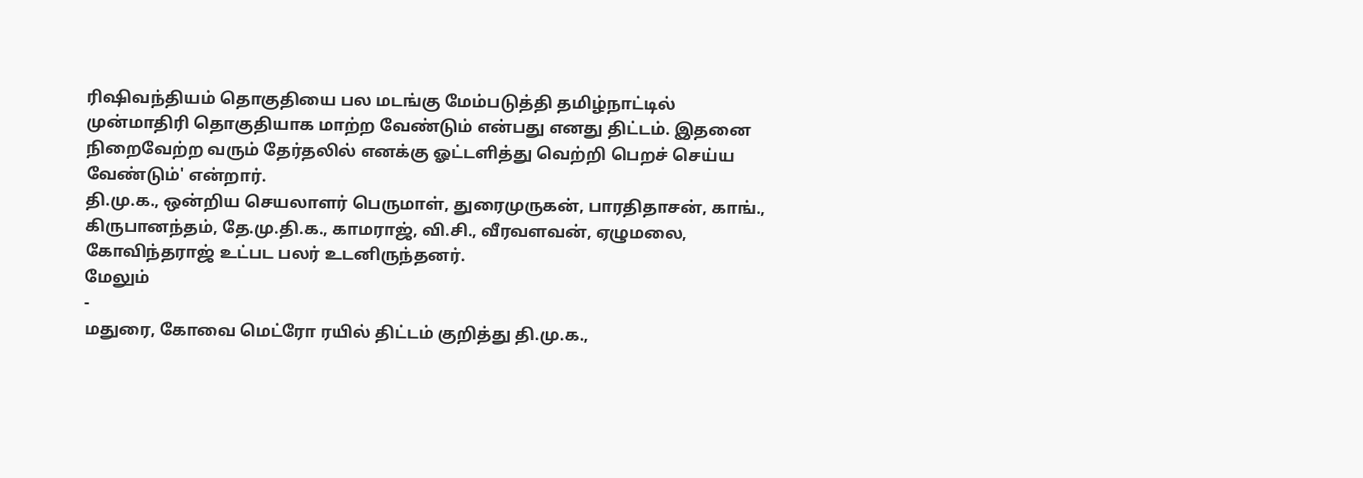ரிஷிவந்தியம் தொகுதியை பல மடங்கு மேம்படுத்தி தமிழ்நாட்டில் முன்மாதிரி தொகுதியாக மாற்ற வேண்டும் என்பது எனது திட்டம். இதனை நிறைவேற்ற வரும் தேர்தலில் எனக்கு ஓட்டளித்து வெற்றி பெறச் செய்ய வேண்டும்' என்றார்.
தி.மு.க., ஒன்றிய செயலாளர் பெருமாள், துரைமுருகன், பாரதிதாசன், காங்., கிருபானந்தம், தே.மு.தி.க., காமராஜ், வி.சி., வீரவளவன், ஏழுமலை, கோவிந்தராஜ் உட்பட பலர் உடனிருந்தனர்.
மேலும்
-
மதுரை, கோவை மெட்ரோ ரயில் திட்டம் குறித்து தி.மு.க.,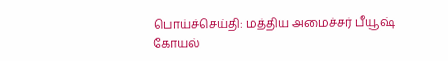பொய்ச்செய்தி: மத்திய அமைச்சர் பீயூஷ் கோயல்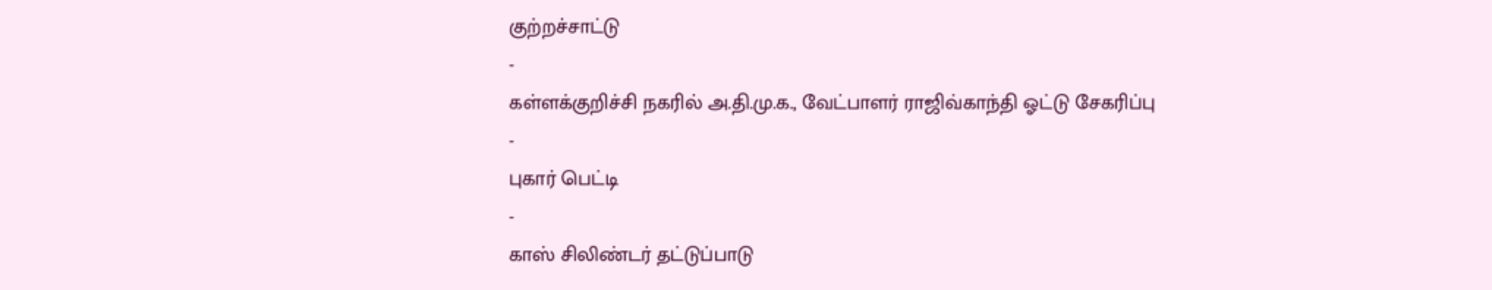குற்றச்சாட்டு
-
கள்ளக்குறிச்சி நகரில் அ.தி.மு.க., வேட்பாளர் ராஜிவ்காந்தி ஓட்டு சேகரிப்பு
-
புகார் பெட்டி
-
காஸ் சிலிண்டர் தட்டுப்பாடு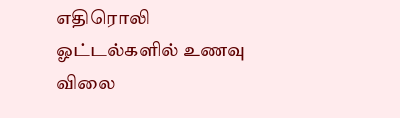எதிரொலி ஓட்டல்களில் உணவு விலை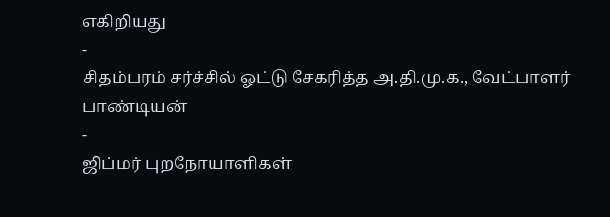எகிறியது
-
சிதம்பரம் சர்ச்சில் ஓட்டு சேகரித்த அ.தி.மு.க., வேட்பாளர் பாண்டியன்
-
ஜிப்மர் புறநோயாளிகள்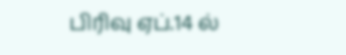பிரிவு ஏப்.14 ல்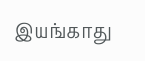இயங்காது